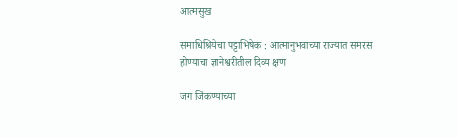आत्मसुख

समाधिश्रियेचा पट्टाभिषेक : आत्मानुभवाच्या राज्यात समरस होण्याचा ज्ञानेश्वरीतील दिव्य क्षण

जग जिंकण्याच्या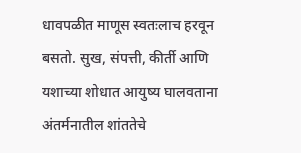धावपळीत माणूस स्वतःलाच हरवून बसतो. सुख, संपत्ती, कीर्ती आणि यशाच्या शोधात आयुष्य घालवताना अंतर्मनातील शांततेचे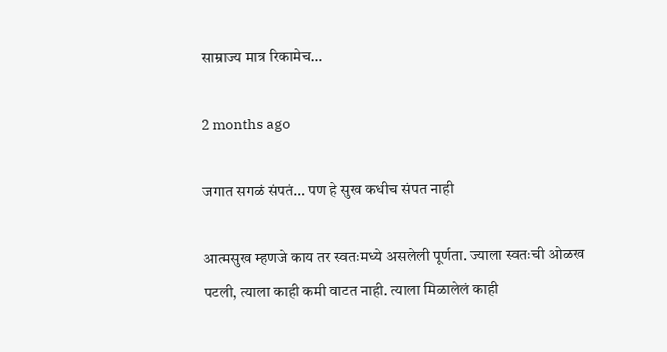साम्राज्य मात्र रिकामेच…

2 months ago

जगात सगळं संपतं… पण हे सुख कधीच संपत नाही

आत्मसुख म्हणजे काय तर स्वतःमध्ये असलेली पूर्णता. ज्याला स्वतःची ओळख पटली, त्याला काही कमी वाटत नाही. त्याला मिळालेलं काही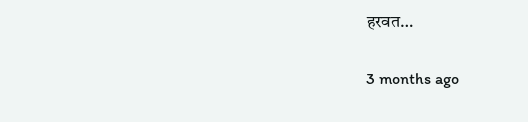हरवत…

3 months ago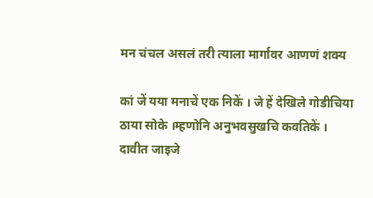मन चंचल असलं तरी त्याला मार्गावर आणणं शक्य

कां जें यया मनाचें एक निकें । जे हें देखिले गोडीचिया ठाया सोके ।म्हणोनि अनुभवसुखचि कवतिकें । दावीत जाइजे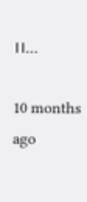।।…

10 months ago